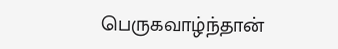பெருகவாழ்ந்தான்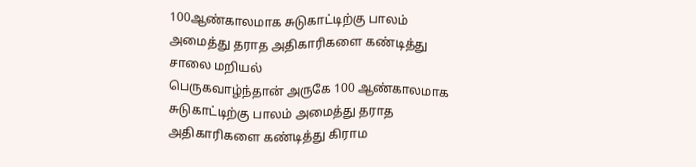100ஆண்காலமாக சுடுகாட்டிற்கு பாலம் அமைத்து தராத அதிகாரிகளை கண்டித்து சாலை மறியல்
பெருகவாழ்ந்தான் அருகே 100 ஆண்காலமாக சுடுகாட்டிற்கு பாலம் அமைத்து தராத அதிகாரிகளை கண்டித்து கிராம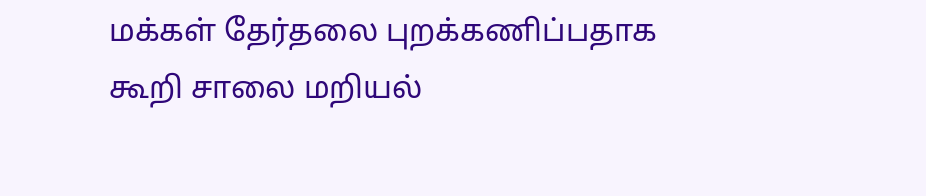மக்கள் தேர்தலை புறக்கணிப்பதாக கூறி சாலை மறியல்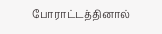போராட்டத்தினால்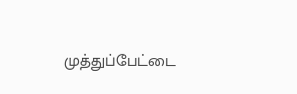முத்துப்பேட்டை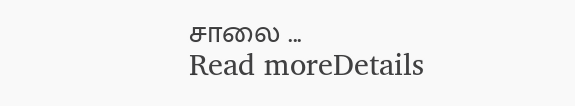சாலை ...
Read moreDetails